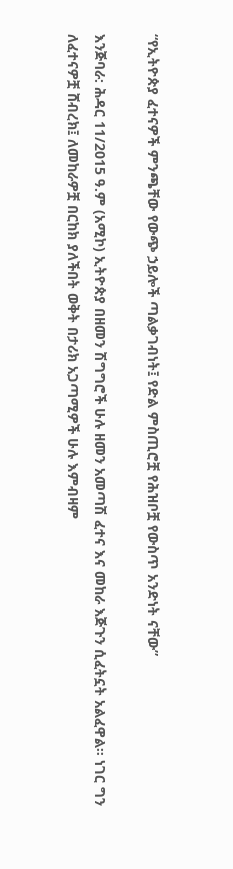“የኢትዮጵያ ፈተናዎች ምንጫቸው የውጭ ኃይሎች ጣልቃገብነት፤ የድል ምስጢሮቿ የሕዝቦቿ የውስጥ አንድነት ናቸው”

እንጅባራ: ሕዳር 11/2015 ዓ.ም (አሚኮ) ኢትዮጵያ በዘመን ሽግግሮች ሁሉ ዘመን አመጣሽ ፈተና እና መከራ እጅጉን ሲፈትኗት አልፈዋል። ነገር ግን ለፈተናዎቿ ሸብረክ፤ ለመከራዎቿ በርከክ ያለችበት ወቅት በታሪክ አጋጣሚዎች ሁሉ እምብዛም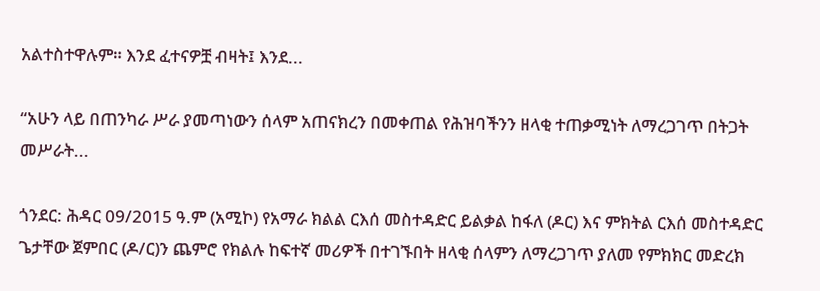አልተስተዋሉም። እንደ ፈተናዎቿ ብዛት፤ እንደ...

“አሁን ላይ በጠንካራ ሥራ ያመጣነውን ሰላም አጠናክረን በመቀጠል የሕዝባችንን ዘላቂ ተጠቃሚነት ለማረጋገጥ በትጋት መሥራት...

ጎንደር: ሕዳር 09/2015 ዓ.ም (አሚኮ) የአማራ ክልል ርእሰ መስተዳድር ይልቃል ከፋለ (ዶር) እና ምክትል ርእሰ መስተዳድር ጌታቸው ጀምበር (ዶ/ር)ን ጨምሮ የክልሉ ከፍተኛ መሪዎች በተገኙበት ዘላቂ ሰላምን ለማረጋገጥ ያለመ የምክክር መድረክ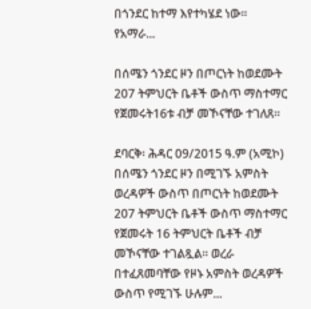በጎንደር ከተማ እየተካሄደ ነው። የአማራ...

በሰሜን ጎንደር ዞን በጦርነት ከወደሙት 207 ትምህርት ቤቶች ውስጥ ማስተማር የጀመሩት16ቱ ብቻ መኾናቸው ተገለጸ።

ደባርቅ፡ ሕዳር 09/2015 ዓ.ም (አሚኮ) በሰሜን ጎንደር ዞን በሚገኙ አምስት ወረዳዎች ውስጥ በጦርነት ከወደሙት 207 ትምህርት ቤቶች ውስጥ ማስተማር የጀመሩት 16 ትምህርት ቤቶች ብቻ መኾናቸው ተገልጿል። ወረራ በተፈጸመባቸው የዞኑ አምስት ወረዳዎች ውስጥ የሚገኙ ሁሉም...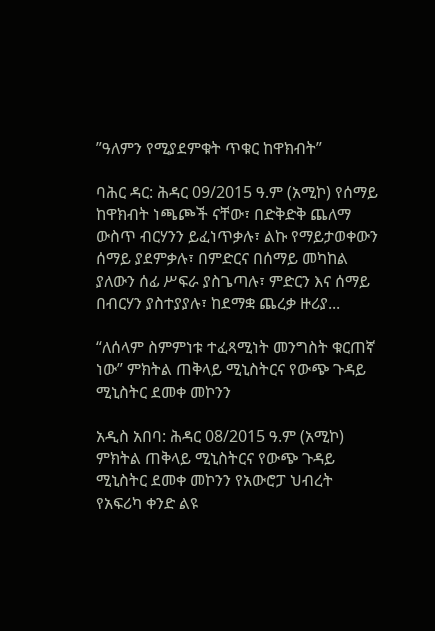ʺዓለምን የሚያደምቁት ጥቁር ከዋክብት”

ባሕር ዳር: ሕዳር 09/2015 ዓ.ም (አሚኮ) የሰማይ ከዋክብት ነጫጮች ናቸው፣ በድቅድቅ ጨለማ ውስጥ ብርሃንን ይፈነጥቃሉ፣ ልኩ የማይታወቀውን ሰማይ ያደምቃሉ፣ በምድርና በሰማይ መካከል ያለውን ሰፊ ሥፍራ ያስጌጣሉ፣ ምድርን እና ሰማይ በብርሃን ያስተያያሉ፣ ከደማቋ ጨረቃ ዙሪያ...

“ለሰላም ስምምነቱ ተፈጻሚነት መንግስት ቁርጠኛ ነው” ምክትል ጠቅላይ ሚኒስትርና የውጭ ጉዳይ ሚኒስትር ደመቀ መኮንን

አዲስ አበባ: ሕዳር 08/2015 ዓ.ም (አሚኮ) ምክትል ጠቅላይ ሚኒስትርና የውጭ ጉዳይ ሚኒስትር ደመቀ መኮንን የአውሮፓ ህብረት የአፍሪካ ቀንድ ልዩ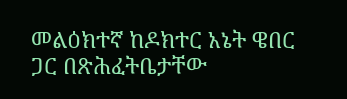መልዕክተኛ ከዶክተር አኔት ዌበር ጋር በጽሕፈትቤታቸው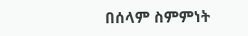በሰላም ስምምነት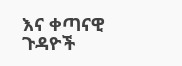እና ቀጣናዊ ጉዳዮች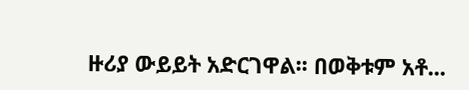ዙሪያ ውይይት አድርገዋል፡፡ በወቅቱም አቶ...